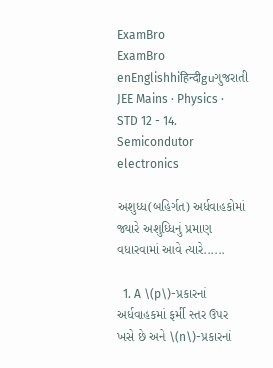ExamBro
ExamBro
enEnglishhiहिन्दीguગુજરાતી
JEE Mains · Physics · STD 12 - 14. Semicondutor electronics

અશુધ્ધ(બહિર્ગત) અર્ધવાહકોમાં જ્યારે અશુધ્ધિનું પ્રમાણ વધારવામાં આવે ત્યારે......

  1. A \(p\)-પ્રકારનાં અર્ધવાહકમાં ફર્મી સ્તર ઉપર ખસે છે અને \(n\)-પ્રકારનાં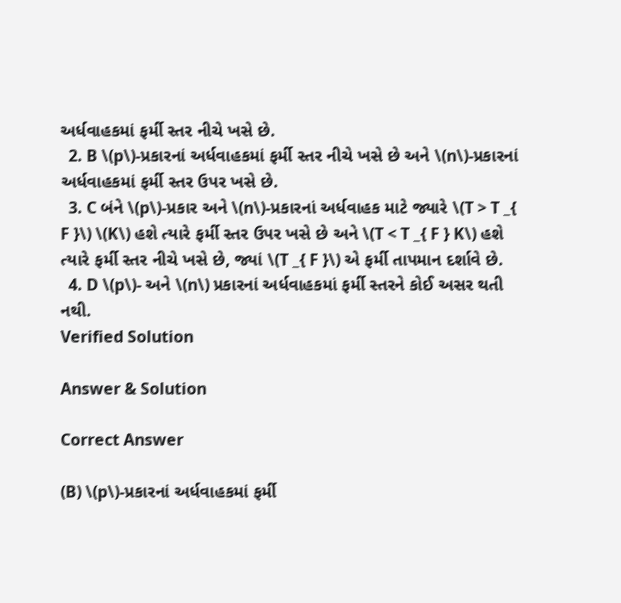અર્ધવાહકમાં ફર્મી સ્તર નીચે ખસે છે.
  2. B \(p\)-પ્રકારનાં અર્ધવાહકમાં ફર્મી સ્તર નીચે ખસે છે અને \(n\)-પ્રકારનાં અર્ધવાહકમાં ફર્મી સ્તર ઉપર ખસે છે.
  3. C બંને \(p\)-પ્રકાર અને \(n\)-પ્રકારનાં અર્ધવાહક માટે જ્યારે \(T > T _{ F }\) \(K\) હશે ત્યારે ફર્મી સ્તર ઉપર ખસે છે અને \(T < T _{ F } K\) હશે ત્યારે ફર્મી સ્તર નીચે ખસે છે, જ્યાં \(T _{ F }\) એ ફર્મી તાપમાન દર્શાવે છે.
  4. D \(p\)- અને \(n\) પ્રકારનાં અર્ધવાહકમાં ફર્મી સ્તરને કોઈ અસર થતી નથી.
Verified Solution

Answer & Solution

Correct Answer

(B) \(p\)-પ્રકારનાં અર્ધવાહકમાં ફર્મી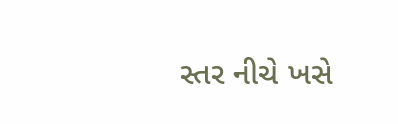સ્તર નીચે ખસે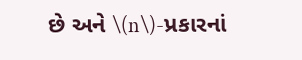છે અને \(n\)-પ્રકારનાં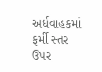અર્ધવાહકમાં ફર્મી સ્તર ઉપર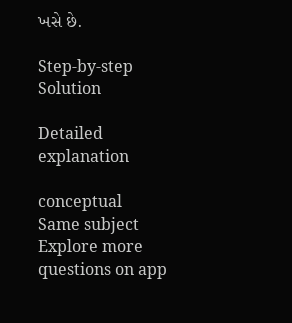ખસે છે.

Step-by-step Solution

Detailed explanation

conceptual
Same subject
Explore more questions on app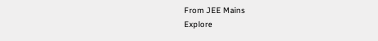From JEE Mains
Explore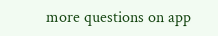more questions on app